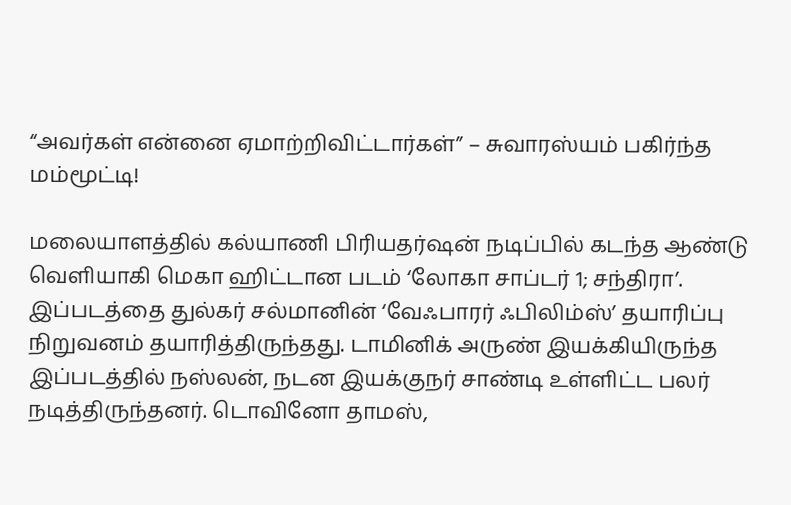“அவர்கள் என்னை ஏமாற்றிவிட்டார்கள்” – சுவாரஸ்யம் பகிர்ந்த மம்மூட்டி!

மலையாளத்தில் கல்யாணி பிரியதர்ஷன் நடிப்பில் கடந்த ஆண்டு வெளியாகி மெகா ஹிட்டான படம் ‘லோகா சாப்டர் 1; சந்திரா’. இப்படத்தை துல்கர் சல்மானின் ‘வேஃபாரர் ஃபிலிம்ஸ்’ தயாரிப்பு நிறுவனம் தயாரித்திருந்தது. டாமினிக் அருண் இயக்கியிருந்த இப்படத்தில் நஸ்லன், நடன இயக்குநர் சாண்டி உள்ளிட்ட பலர் நடித்திருந்தனர். டொவினோ தாமஸ்,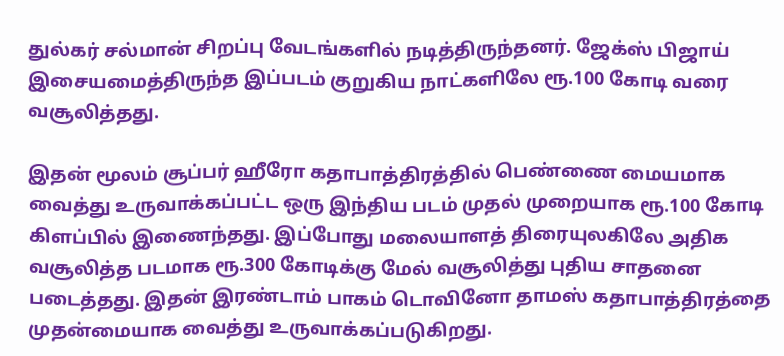துல்கர் சல்மான் சிறப்பு வேடங்களில் நடித்திருந்தனர். ஜேக்ஸ் பிஜாய் இசையமைத்திருந்த இப்படம் குறுகிய நாட்களிலே ரூ.100 கோடி வரை வசூலித்தது.

இதன் மூலம் சூப்பர் ஹீரோ கதாபாத்திரத்தில் பெண்ணை மையமாக வைத்து உருவாக்கப்பட்ட ஒரு இந்திய படம் முதல் முறையாக ரூ.100 கோடி கிளப்பில் இணைந்தது. இப்போது மலையாளத் திரையுலகிலே அதிக வசூலித்த படமாக ரூ.300 கோடிக்கு மேல் வசூலித்து புதிய சாதனை படைத்தது. இதன் இரண்டாம் பாகம் டொவினோ தாமஸ் கதாபாத்திரத்தை முதன்மையாக வைத்து உருவாக்கப்படுகிறது.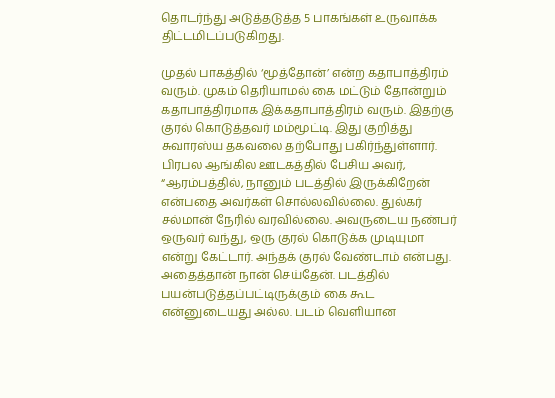தொடர்ந்து அடுத்தடுத்த 5 பாகங்கள் உருவாக்க திட்டமிடப்படுகிறது.

முதல் பாகத்தில் ‘மூத்தோன்’ என்ற கதாபாத்திரம் வரும். முகம் தெரியாமல் கை மட்டும் தோன்றும் கதாபாத்திரமாக இக்கதாபாத்திரம் வரும். இதற்கு குரல் கொடுத்தவர் மம்மூட்டி. இது குறித்து சுவாரஸ்ய தகவலை தற்போது பகிர்ந்துள்ளார். பிரபல ஆங்கில ஊடகத்தில் பேசிய அவர், “ஆரம்பத்தில், நானும் படத்தில் இருக்கிறேன் என்பதை அவர்கள் சொல்லவில்லை. துல்கர் சல்மான் நேரில் வரவில்லை. அவருடைய நண்பர் ஒருவர் வந்து, ஒரு குரல் கொடுக்க முடியுமா என்று கேட்டார். அந்தக் குரல் வேண்டாம் என்பது. அதைத்தான் நான் செய்தேன். படத்தில் பயன்படுத்தப்பட்டிருக்கும் கை கூட என்னுடையது அல்ல. படம் வெளியான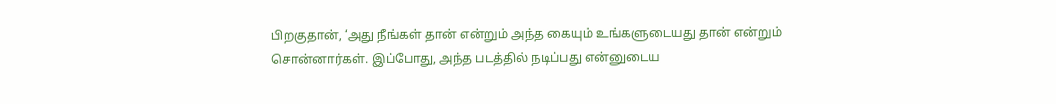பிறகுதான், ‘அது நீங்கள் தான் என்றும் அந்த கையும் உங்களுடையது தான் என்றும் சொன்னார்கள். இப்போது, அந்த படத்தில் நடிப்பது என்னுடைய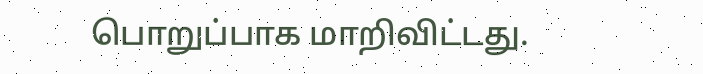பொறுப்பாக மாறிவிட்டது.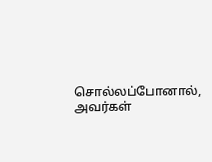சொல்லப்போனால், அவர்கள்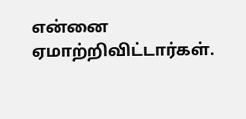என்னை ஏமாற்றிவிட்டார்கள்.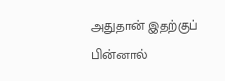அதுதான் இதற்குப் பின்னால்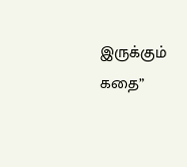இருக்கும் கதை”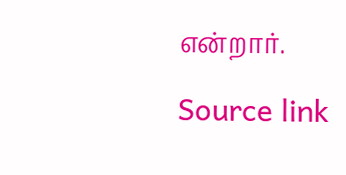என்றார்.

Source link